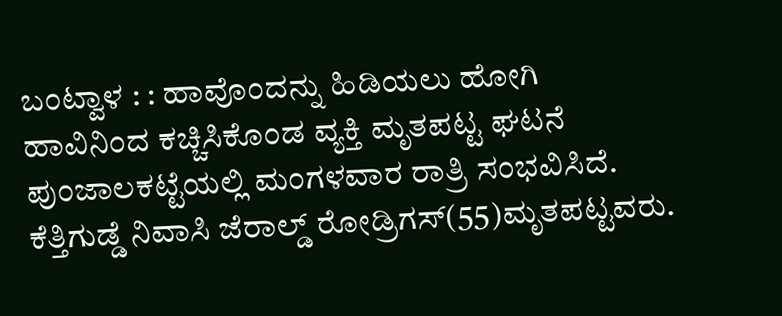ಬಂಟ್ವಾಳ : : ಹಾವೊಂದನ್ನು ಹಿಡಿಯಲು ಹೋಗಿ ಹಾವಿನಿಂದ ಕಚ್ಚಿಸಿಕೊಂಡ ವ್ಯಕ್ತಿ ಮೃತಪಟ್ಟ ಘಟನೆ ಪುಂಜಾಲಕಟ್ಟೆಯಲ್ಲಿ ಮಂಗಳವಾರ ರಾತ್ರಿ ಸಂಭವಿಸಿದೆ. ಕೆತ್ತಿಗುಡ್ಡೆ ನಿವಾಸಿ ಜೆರಾಲ್ಡ್ ರೋಡ್ರಿಗಸ್(55)ಮೃತಪಟ್ಟವರು.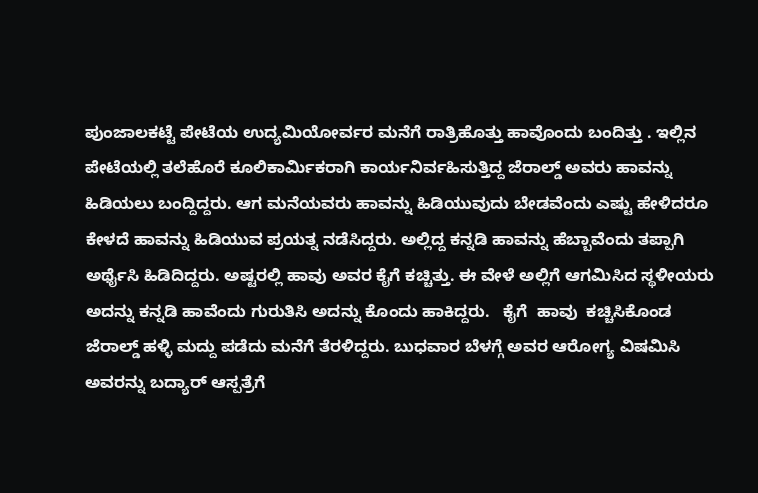ಪುಂಜಾಲಕಟ್ಟೆ ಪೇಟೆಯ ಉದ್ಯಮಿಯೋರ್ವರ ಮನೆಗೆ ರಾತ್ರಿಹೊತ್ತು ಹಾವೊಂದು ಬಂದಿತ್ತು . ಇಲ್ಲಿನ ಪೇಟೆಯಲ್ಲಿ ತಲೆಹೊರೆ ಕೂಲಿಕಾರ್ಮಿಕರಾಗಿ ಕಾರ್ಯನಿರ್ವಹಿಸುತ್ತಿದ್ದ ಜೆರಾಲ್ಡ್ ಅವರು ಹಾವನ್ನು ಹಿಡಿಯಲು ಬಂದ್ದಿದ್ದರು. ಆಗ ಮನೆಯವರು ಹಾವನ್ನು ಹಿಡಿಯುವುದು ಬೇಡವೆಂದು ಎಷ್ಟು ಹೇಳಿದರೂ ಕೇಳದೆ ಹಾವನ್ನು ಹಿಡಿಯುವ ಪ್ರಯತ್ನ ನಡೆಸಿದ್ದರು. ಅಲ್ಲಿದ್ದ ಕನ್ನಡಿ ಹಾವನ್ನು ಹೆಬ್ಬಾವೆಂದು ತಪ್ಪಾಗಿ ಅರ್ಥೈಸಿ ಹಿಡಿದಿದ್ದರು. ಅಷ್ಟರಲ್ಲಿ ಹಾವು ಅವರ ಕೈಗೆ ಕಚ್ಚಿತ್ತು. ಈ ವೇಳೆ ಅಲ್ಲಿಗೆ ಆಗಮಿಸಿದ ಸ್ಥಳೀಯರು ಅದನ್ನು ಕನ್ನಡಿ ಹಾವೆಂದು ಗುರುತಿಸಿ ಅದನ್ನು ಕೊಂದು ಹಾಕಿದ್ದರು.   ಕೈಗೆ  ಹಾವು  ಕಚ್ಚಿಸಿಕೊಂಡ ಜೆರಾಲ್ಡ್ ಹಳ್ಳಿ ಮದ್ದು ಪಡೆದು ಮನೆಗೆ ತೆರಳಿದ್ದರು. ಬುಧವಾರ ಬೆಳಗ್ಗೆ ಅವರ ಆರೋಗ್ಯ ವಿಷಮಿಸಿ ಅವರನ್ನು ಬದ್ಯಾರ್ ಆಸ್ಪತ್ರೆಗೆ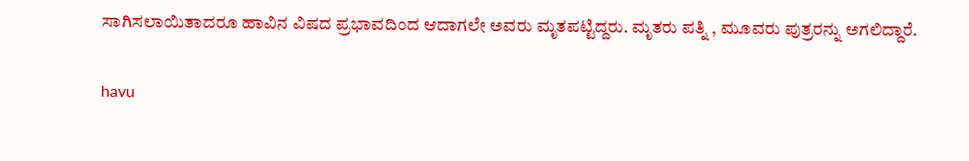ಸಾಗಿಸಲಾಯಿತಾದರೂ ಹಾವಿನ ವಿಷದ ಪ್ರಭಾವದಿಂದ ಆದಾಗಲೇ ಅವರು ಮೃತಪಟ್ಟಿದ್ದರು. ಮೃತರು ಪತ್ನಿ , ಮೂವರು ಪುತ್ರರನ್ನು ಅಗಲಿದ್ದಾರೆ.

havu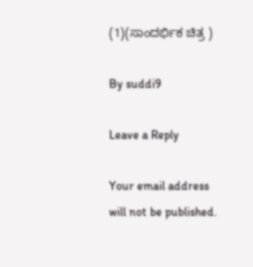(1)(ಸಾಂದರ್ಭಿಕ ಚಿತ್ರ )

By suddi9

Leave a Reply

Your email address will not be published.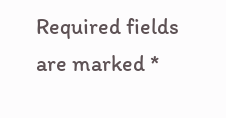Required fields are marked *